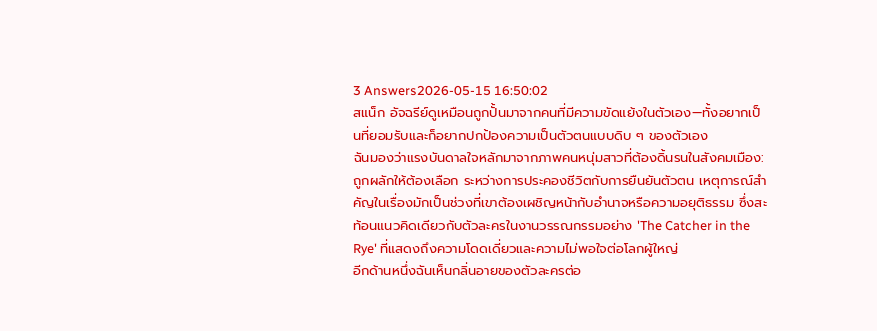3 Answers2026-05-15 16:50:02
สแน็ก อัจฉรีย์ดูเหมือนถูกปั้นมาจากคนที่มีความขัดแย้งในตัวเอง—ทั้งอยากเป็นที่ยอมรับและก็อยากปกป้องความเป็นตัวตนแบบดิบ ๆ ของตัวเอง
ฉันมองว่าแรงบันดาลใจหลักมาจากภาพคนหนุ่มสาวที่ต้องดิ้นรนในสังคมเมือง: ถูกผลักให้ต้องเลือก ระหว่างการประคองชีวิตกับการยืนยันตัวตน เหตุการณ์สำคัญในเรื่องมักเป็นช่วงที่เขาต้องเผชิญหน้ากับอำนาจหรือความอยุติธรรม ซึ่งสะท้อนแนวคิดเดียวกับตัวละครในงานวรรณกรรมอย่าง 'The Catcher in the Rye' ที่แสดงถึงความโดดเดี่ยวและความไม่พอใจต่อโลกผู้ใหญ่
อีกด้านหนึ่งฉันเห็นกลิ่นอายของตัวละครต่อ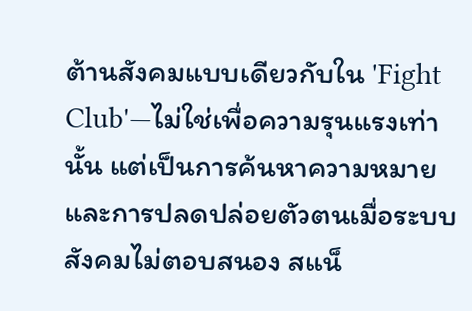ต้านสังคมแบบเดียวกับใน 'Fight Club'—ไม่ใช่เพื่อความรุนแรงเท่านั้น แต่เป็นการค้นหาความหมายและการปลดปล่อยตัวตนเมื่อระบบสังคมไม่ตอบสนอง สแน็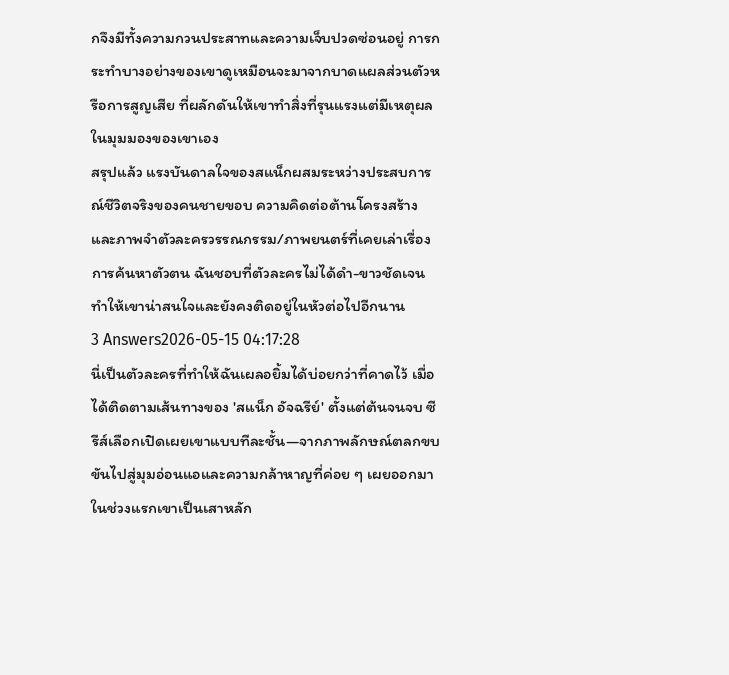กจึงมีทั้งความกวนประสาทและความเจ็บปวดซ่อนอยู่ การกระทำบางอย่างของเขาดูเหมือนจะมาจากบาดแผลส่วนตัวหรือการสูญเสีย ที่ผลักดันให้เขาทำสิ่งที่รุนแรงแต่มีเหตุผลในมุมมองของเขาเอง
สรุปแล้ว แรงบันดาลใจของสแน็กผสมระหว่างประสบการณ์ชีวิตจริงของคนชายขอบ ความคิดต่อต้านโครงสร้าง และภาพจำตัวละครวรรณกรรม/ภาพยนตร์ที่เคยเล่าเรื่องการค้นหาตัวตน ฉันชอบที่ตัวละครไม่ได้ดำ-ขาวชัดเจน ทำให้เขาน่าสนใจและยังคงติดอยู่ในหัวต่อไปอีกนาน
3 Answers2026-05-15 04:17:28
นี่เป็นตัวละครที่ทำให้ฉันเผลอยิ้มได้บ่อยกว่าที่คาดไว้ เมื่อได้ติดตามเส้นทางของ 'สแน็ก อัจฉรีย์' ตั้งแต่ต้นจนจบ ซีรีส์เลือกเปิดเผยเขาแบบทีละชั้น—จากภาพลักษณ์ตลกขบขันไปสู่มุมอ่อนแอและความกล้าหาญที่ค่อย ๆ เผยออกมา
ในช่วงแรกเขาเป็นเสาหลัก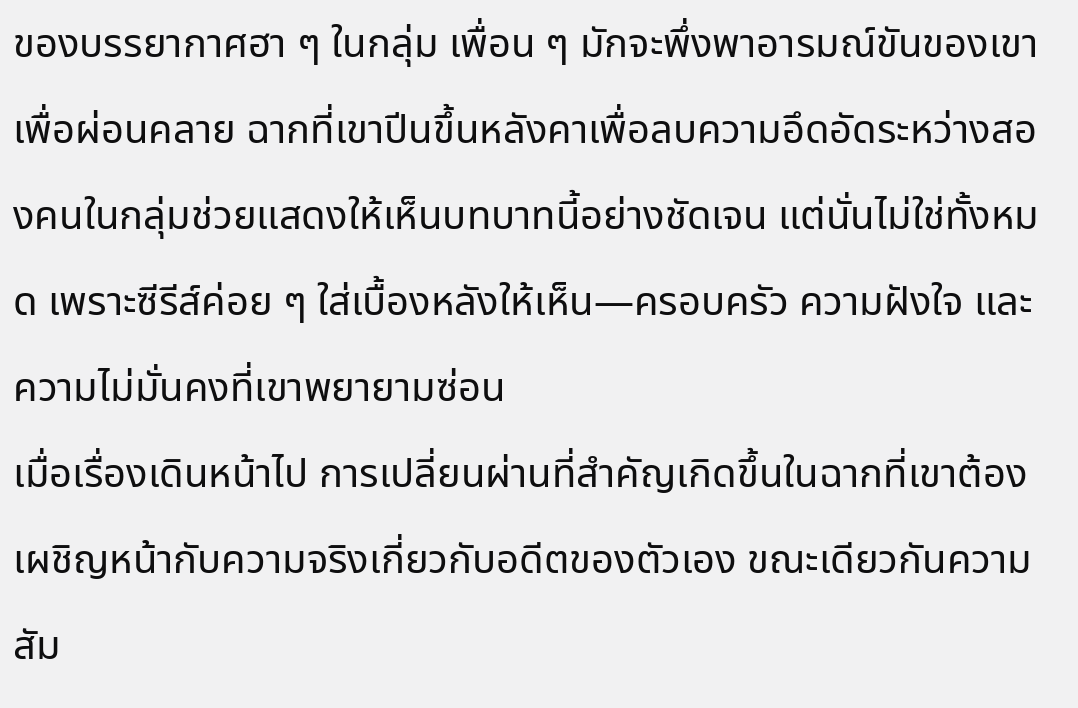ของบรรยากาศฮา ๆ ในกลุ่ม เพื่อน ๆ มักจะพึ่งพาอารมณ์ขันของเขาเพื่อผ่อนคลาย ฉากที่เขาปีนขึ้นหลังคาเพื่อลบความอึดอัดระหว่างสองคนในกลุ่มช่วยแสดงให้เห็นบทบาทนี้อย่างชัดเจน แต่นั่นไม่ใช่ทั้งหมด เพราะซีรีส์ค่อย ๆ ใส่เบื้องหลังให้เห็น—ครอบครัว ความฝังใจ และความไม่มั่นคงที่เขาพยายามซ่อน
เมื่อเรื่องเดินหน้าไป การเปลี่ยนผ่านที่สำคัญเกิดขึ้นในฉากที่เขาต้องเผชิญหน้ากับความจริงเกี่ยวกับอดีตของตัวเอง ขณะเดียวกันความสัม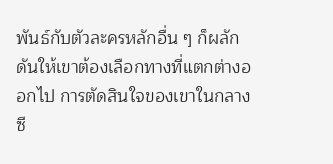พันธ์กับตัวละครหลักอื่น ๆ ก็ผลักดันให้เขาต้องเลือกทางที่แตกต่างออกไป การตัดสินใจของเขาในกลางซี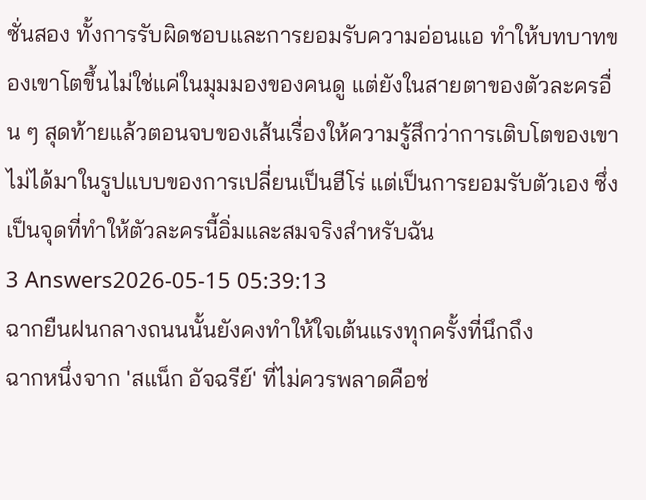ซั่นสอง ทั้งการรับผิดชอบและการยอมรับความอ่อนแอ ทำให้บทบาทของเขาโตขึ้นไม่ใช่แค่ในมุมมองของคนดู แต่ยังในสายตาของตัวละครอื่น ๆ สุดท้ายแล้วตอนจบของเส้นเรื่องให้ความรู้สึกว่าการเติบโตของเขาไม่ได้มาในรูปแบบของการเปลี่ยนเป็นฮีโร่ แต่เป็นการยอมรับตัวเอง ซึ่งเป็นจุดที่ทำให้ตัวละครนี้อิ่มและสมจริงสำหรับฉัน
3 Answers2026-05-15 05:39:13
ฉากยืนฝนกลางถนนนั้นยังคงทำให้ใจเต้นแรงทุกครั้งที่นึกถึง
ฉากหนึ่งจาก 'สแน็ก อัจฉรีย์' ที่ไม่ควรพลาดคือช่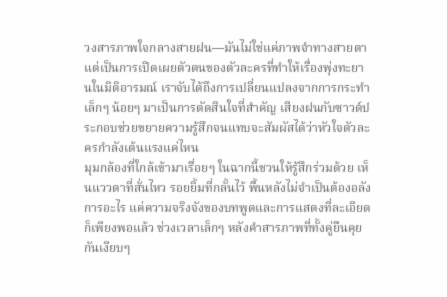วงสารภาพใจกลางสายฝน—มันไม่ใช่แค่ภาพจำทางสายตา แต่เป็นการเปิดเผยตัวตนของตัวละครที่ทำให้เรื่องพุ่งทะยานในมิติอารมณ์ เราจับได้ถึงการเปลี่ยนแปลงจากการกระทำเล็กๆ น้อยๆ มาเป็นการตัดสินใจที่สำคัญ เสียงฝนกับซาวด์ประกอบช่วยขยายความรู้สึกจนแทบจะสัมผัสได้ว่าหัวใจตัวละครกำลังเต้นแรงแค่ไหน
มุมกล้องที่ใกล้เข้ามาเรื่อยๆ ในฉากนี้ชวนให้รู้สึกร่วมด้วย เห็นแววตาที่สั่นไหว รอยยิ้มที่กลั้นไว้ พื้นหลังไม่จำเป็นต้องอลังการอะไร แค่ความจริงจังของบทพูดและการแสดงที่ละเอียดก็เพียงพอแล้ว ช่วงเวลาเล็กๆ หลังคำสารภาพที่ทั้งคู่ยืนคุยกันเงียบๆ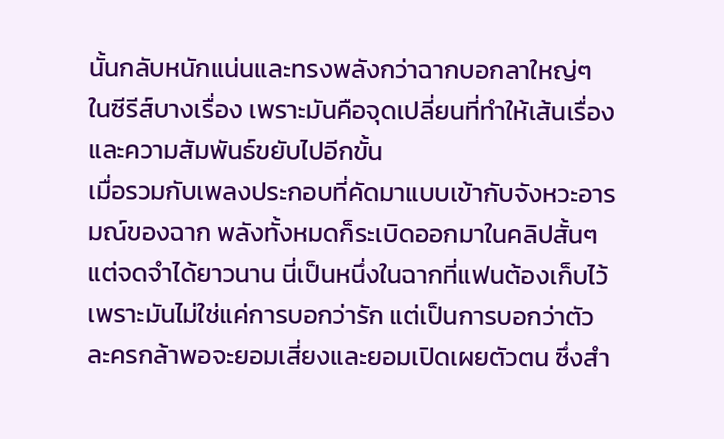นั้นกลับหนักแน่นและทรงพลังกว่าฉากบอกลาใหญ่ๆ ในซีรีส์บางเรื่อง เพราะมันคือจุดเปลี่ยนที่ทำให้เส้นเรื่องและความสัมพันธ์ขยับไปอีกขั้น
เมื่อรวมกับเพลงประกอบที่คัดมาแบบเข้ากับจังหวะอารมณ์ของฉาก พลังทั้งหมดก็ระเบิดออกมาในคลิปสั้นๆ แต่จดจำได้ยาวนาน นี่เป็นหนึ่งในฉากที่แฟนต้องเก็บไว้ เพราะมันไม่ใช่แค่การบอกว่ารัก แต่เป็นการบอกว่าตัวละครกล้าพอจะยอมเสี่ยงและยอมเปิดเผยตัวตน ซึ่งสำ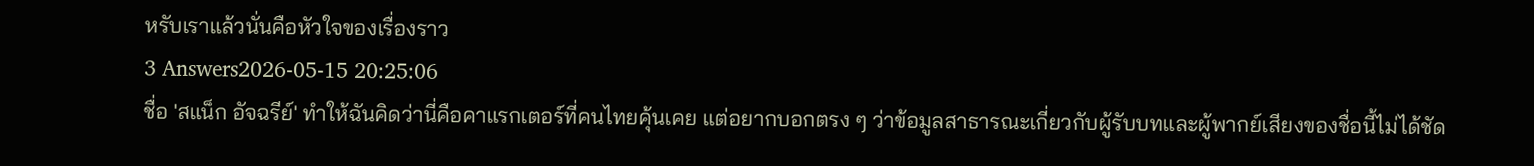หรับเราแล้วนั่นคือหัวใจของเรื่องราว
3 Answers2026-05-15 20:25:06
ชื่อ 'สแน็ก อัจฉรีย์' ทำให้ฉันคิดว่านี่คือคาแรกเตอร์ที่คนไทยคุ้นเคย แต่อยากบอกตรง ๆ ว่าข้อมูลสาธารณะเกี่ยวกับผู้รับบทและผู้พากย์เสียงของชื่อนี้ไม่ได้ชัด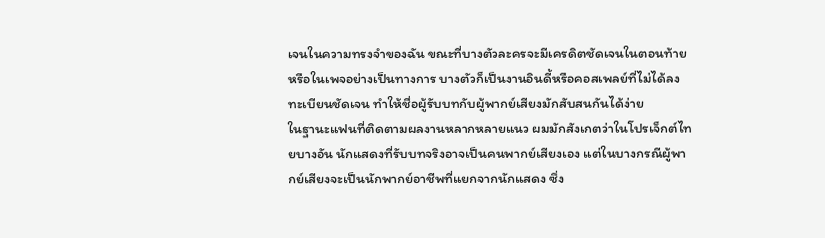เจนในความทรงจำของฉัน ขณะที่บางตัวละครจะมีเครดิตชัดเจนในตอนท้ายหรือในเพจอย่างเป็นทางการ บางตัวก็เป็นงานอินดี้หรือคอสเพลย์ที่ไม่ได้ลงทะเบียนชัดเจน ทำให้ชื่อผู้รับบทกับผู้พากย์เสียงมักสับสนกันได้ง่าย
ในฐานะแฟนที่ติดตามผลงานหลากหลายแนว ผมมักสังเกตว่าในโปรเจ็กต์ไทยบางอัน นักแสดงที่รับบทจริงอาจเป็นคนพากย์เสียงเอง แต่ในบางกรณีผู้พากย์เสียงจะเป็นนักพากย์อาชีพที่แยกจากนักแสดง ซึ่ง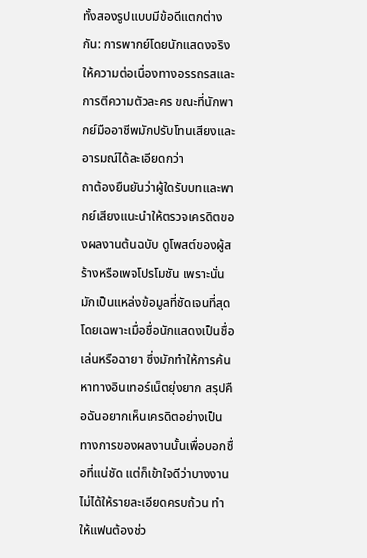ทั้งสองรูปแบบมีข้อดีแตกต่างกัน: การพากย์โดยนักแสดงจริงให้ความต่อเนื่องทางอรรถรสและการตีความตัวละคร ขณะที่นักพากย์มืออาชีพมักปรับโทนเสียงและอารมณ์ได้ละเอียดกว่า
ถาต้องยืนยันว่าผู้ใดรับบทและพากย์เสียงแนะนำให้ตรวจเครดิตของผลงานต้นฉบับ ดูโพสต์ของผู้สร้างหรือเพจโปรโมชัน เพราะนั่นมักเป็นแหล่งข้อมูลที่ชัดเจนที่สุด โดยเฉพาะเมื่อชื่อนักแสดงเป็นชื่อเล่นหรือฉายา ซึ่งมักทำให้การค้นหาทางอินเทอร์เน็ตยุ่งยาก สรุปคือฉันอยากเห็นเครดิตอย่างเป็นทางการของผลงานนั้นเพื่อบอกชื่อที่แน่ชัด แต่ก็เข้าใจดีว่าบางงานไม่ได้ให้รายละเอียดครบถ้วน ทำให้แฟนต้องช่ว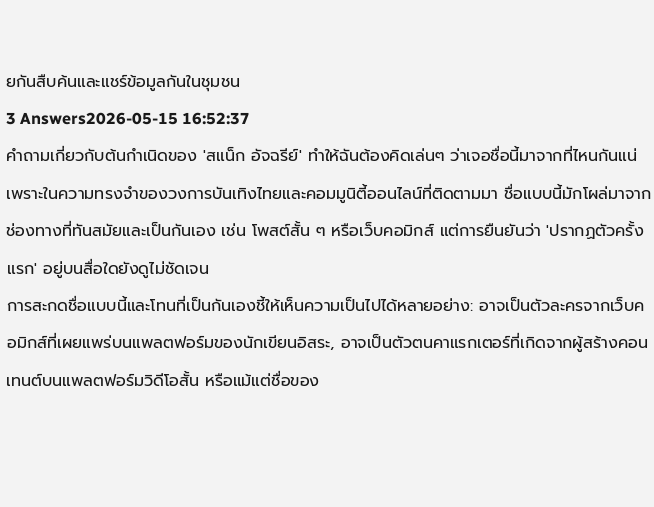ยกันสืบค้นและแชร์ข้อมูลกันในชุมชน
3 Answers2026-05-15 16:52:37
คำถามเกี่ยวกับต้นกำเนิดของ 'สแน็ก อัจฉรีย์' ทำให้ฉันต้องคิดเล่นๆ ว่าเจอชื่อนี้มาจากที่ไหนกันแน่ เพราะในความทรงจำของวงการบันเทิงไทยและคอมมูนิตี้ออนไลน์ที่ติดตามมา ชื่อแบบนี้มักโผล่มาจากช่องทางที่ทันสมัยและเป็นกันเอง เช่น โพสต์สั้น ๆ หรือเว็บคอมิกส์ แต่การยืนยันว่า 'ปรากฏตัวครั้งแรก' อยู่บนสื่อใดยังดูไม่ชัดเจน
การสะกดชื่อแบบนี้และโทนที่เป็นกันเองชี้ให้เห็นความเป็นไปได้หลายอย่าง: อาจเป็นตัวละครจากเว็บคอมิกส์ที่เผยแพร่บนแพลตฟอร์มของนักเขียนอิสระ, อาจเป็นตัวตนคาแรกเตอร์ที่เกิดจากผู้สร้างคอนเทนต์บนแพลตฟอร์มวิดีโอสั้น หรือแม้แต่ชื่อของ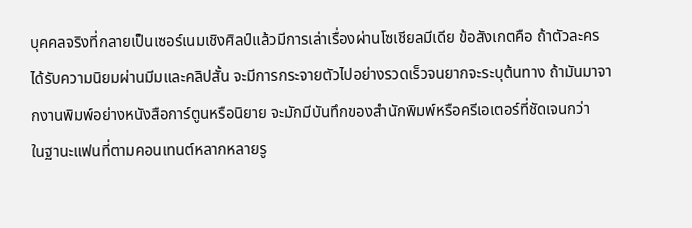บุคคลจริงที่กลายเป็นเซอร์เนมเชิงศิลป์แล้วมีการเล่าเรื่องผ่านโซเชียลมีเดีย ข้อสังเกตคือ ถ้าตัวละครได้รับความนิยมผ่านมีมและคลิปสั้น จะมีการกระจายตัวไปอย่างรวดเร็วจนยากจะระบุต้นทาง ถ้ามันมาจากงานพิมพ์อย่างหนังสือการ์ตูนหรือนิยาย จะมักมีบันทึกของสำนักพิมพ์หรือครีเอเตอร์ที่ชัดเจนกว่า
ในฐานะแฟนที่ตามคอนเทนต์หลากหลายรู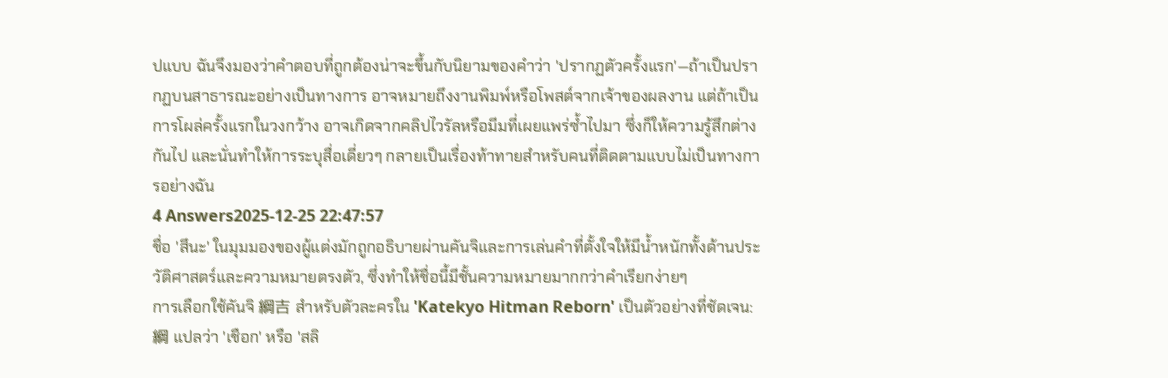ปแบบ ฉันจึงมองว่าคำตอบที่ถูกต้องน่าจะขึ้นกับนิยามของคำว่า 'ปรากฏตัวครั้งแรก'—ถ้าเป็นปรากฏบนสาธารณะอย่างเป็นทางการ อาจหมายถึงงานพิมพ์หรือโพสต์จากเจ้าของผลงาน แต่ถ้าเป็นการโผล่ครั้งแรกในวงกว้าง อาจเกิดจากคลิปไวรัลหรือมีมที่เผยแพร่ซ้ำไปมา ซึ่งก็ให้ความรู้สึกต่างกันไป และนั่นทำให้การระบุสื่อเดี่ยวๆ กลายเป็นเรื่องท้าทายสำหรับคนที่ติดตามแบบไม่เป็นทางการอย่างฉัน
4 Answers2025-12-25 22:47:57
ชื่อ 'สึนะ' ในมุมมองของผู้แต่งมักถูกอธิบายผ่านคันจิและการเล่นคำที่ตั้งใจให้มีน้ำหนักทั้งด้านประวัติศาสตร์และความหมายตรงตัว, ซึ่งทำให้ชื่อนี้มีชั้นความหมายมากกว่าคำเรียกง่ายๆ
การเลือกใช้คันจิ 綱吉 สำหรับตัวละครใน 'Katekyo Hitman Reborn' เป็นตัวอย่างที่ชัดเจน: 綱 แปลว่า 'เชือก' หรือ 'สลิ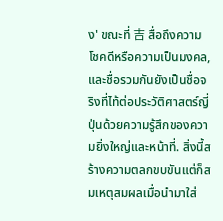ง' ขณะที่ 吉 สื่อถึงความโชคดีหรือความเป็นมงคล, และชื่อรวมกันยังเป็นชื่อจริงที่ไท้ต่อประวัติศาสตร์ญี่ปุ่นด้วยความรู้สึกของความยิ่งใหญ่และหน้าที่. สิ่งนี้สร้างความตลกขบขันแต่ก็สมเหตุสมผลเมื่อนำมาใส่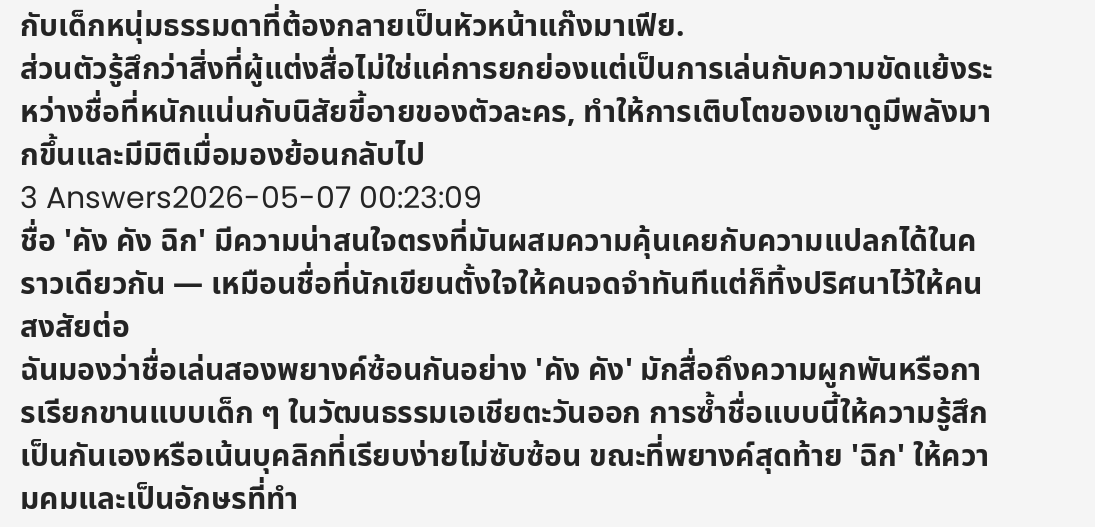กับเด็กหนุ่มธรรมดาที่ต้องกลายเป็นหัวหน้าแก๊งมาเฟีย.
ส่วนตัวรู้สึกว่าสิ่งที่ผู้แต่งสื่อไม่ใช่แค่การยกย่องแต่เป็นการเล่นกับความขัดแย้งระหว่างชื่อที่หนักแน่นกับนิสัยขี้อายของตัวละคร, ทำให้การเติบโตของเขาดูมีพลังมากขึ้นและมีมิติเมื่อมองย้อนกลับไป
3 Answers2026-05-07 00:23:09
ชื่อ 'คัง คัง ฉิก' มีความน่าสนใจตรงที่มันผสมความคุ้นเคยกับความแปลกได้ในคราวเดียวกัน — เหมือนชื่อที่นักเขียนตั้งใจให้คนจดจำทันทีแต่ก็ทิ้งปริศนาไว้ให้คนสงสัยต่อ
ฉันมองว่าชื่อเล่นสองพยางค์ซ้อนกันอย่าง 'คัง คัง' มักสื่อถึงความผูกพันหรือการเรียกขานแบบเด็ก ๆ ในวัฒนธรรมเอเชียตะวันออก การซ้ำชื่อแบบนี้ให้ความรู้สึกเป็นกันเองหรือเน้นบุคลิกที่เรียบง่ายไม่ซับซ้อน ขณะที่พยางค์สุดท้าย 'ฉิก' ให้ความคมและเป็นอักษรที่ทำ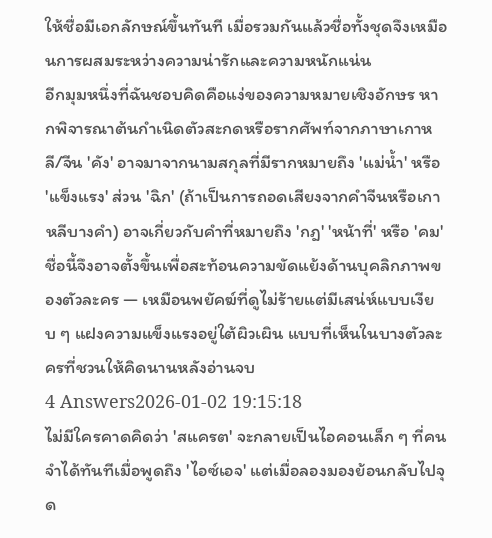ให้ชื่อมีเอกลักษณ์ขึ้นทันที เมื่อรวมกันแล้วชื่อทั้งชุดจึงเหมือนการผสมระหว่างความน่ารักและความหนักแน่น
อีกมุมหนึ่งที่ฉันชอบคิดคือแง่ของความหมายเชิงอักษร หากพิจารณาต้นกำเนิดตัวสะกดหรือรากศัพท์จากภาษาเกาหลี/จีน 'คัง' อาจมาจากนามสกุลที่มีรากหมายถึง 'แม่น้ำ' หรือ 'แข็งแรง' ส่วน 'ฉิก' (ถ้าเป็นการถอดเสียงจากคำจีนหรือเกาหลีบางคำ) อาจเกี่ยวกับคำที่หมายถึง 'กฎ' 'หน้าที่' หรือ 'คม' ชื่อนี้จึงอาจตั้งขึ้นเพื่อสะท้อนความขัดแย้งด้านบุคลิกภาพของตัวละคร — เหมือนพยัคฆ์ที่ดูไม่ร้ายแต่มีเสน่ห์แบบเงียบ ๆ แฝงความแข็งแรงอยู่ใต้ผิวเผิน แบบที่เห็นในบางตัวละครที่ชวนให้คิดนานหลังอ่านจบ
4 Answers2026-01-02 19:15:18
ไม่มีใครคาดคิดว่า 'สแครต' จะกลายเป็นไอคอนเล็ก ๆ ที่คนจำได้ทันทีเมื่อพูดถึง 'ไอซ์เอจ' แต่เมื่อลองมองย้อนกลับไปจุด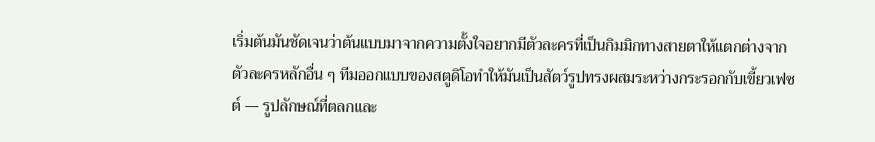เริ่มต้นมันชัดเจนว่าต้นแบบมาจากความตั้งใจอยากมีตัวละครที่เป็นกิมมิกทางสายตาให้แตกต่างจากตัวละครหลักอื่น ๆ ทีมออกแบบของสตูดิโอทำให้มันเป็นสัตว์รูปทรงผสมระหว่างกระรอกกับเขี้ยวเฟซต์ — รูปลักษณ์ที่ตลกและ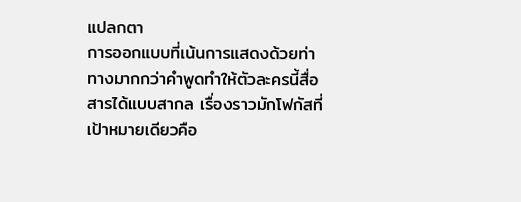แปลกตา
การออกแบบที่เน้นการแสดงด้วยท่าทางมากกว่าคำพูดทำให้ตัวละครนี้สื่อสารได้แบบสากล เรื่องราวมักโฟกัสที่เป้าหมายเดียวคือ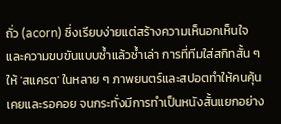ถั่ว (acorn) ซึ่งเรียบง่ายแต่สร้างความเห็นอกเห็นใจและความขบขันแบบซ้ำแล้วซ้ำเล่า การที่ทีมใส่สกิทสั้น ๆ ให้ 'สแครต' ในหลาย ๆ ภาพยนตร์และสปอตทำให้คนคุ้นเคยและรอคอย จนกระทั่งมีการทำเป็นหนังสั้นแยกอย่าง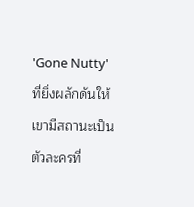'Gone Nutty' ที่ยิ่งผลักดันให้เขามีสถานะเป็นตัวละครที่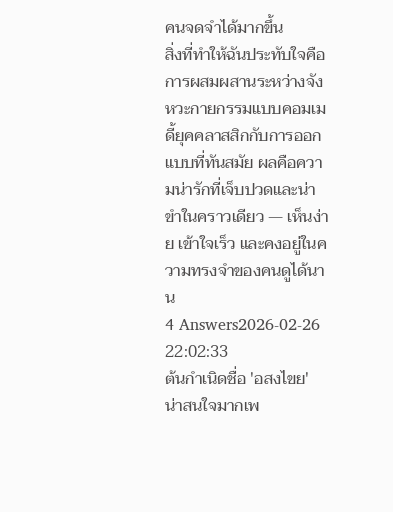คนจดจำได้มากขึ้น
สิ่งที่ทำให้ฉันประทับใจคือการผสมผสานระหว่างจังหวะกายกรรมแบบคอมเมดี้ยุคคลาสสิกกับการออกแบบที่ทันสมัย ผลคือความน่ารักที่เจ็บปวดและน่าขำในคราวเดียว — เห็นง่าย เข้าใจเร็ว และคงอยู่ในความทรงจำของคนดูได้นาน
4 Answers2026-02-26 22:02:33
ต้นกำเนิดชื่อ 'อสงไขย' น่าสนใจมากเพ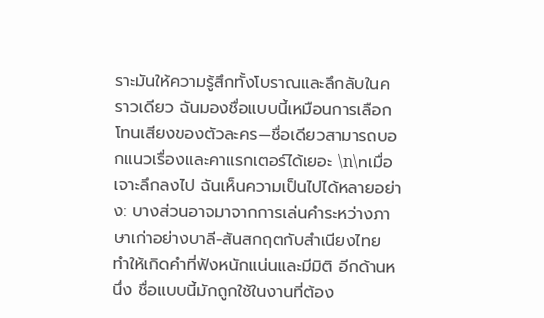ราะมันให้ความรู้สึกทั้งโบราณและลึกลับในคราวเดียว ฉันมองชื่อแบบนี้เหมือนการเลือกโทนเสียงของตัวละคร—ชื่อเดียวสามารถบอกแนวเรื่องและคาแรกเตอร์ได้เยอะ \n\nเมื่อเจาะลึกลงไป ฉันเห็นความเป็นไปได้หลายอย่าง: บางส่วนอาจมาจากการเล่นคำระหว่างภาษาเก่าอย่างบาลี-สันสกฤตกับสำเนียงไทย ทำให้เกิดคำที่ฟังหนักแน่นและมีมิติ อีกด้านหนึ่ง ชื่อแบบนี้มักถูกใช้ในงานที่ต้อง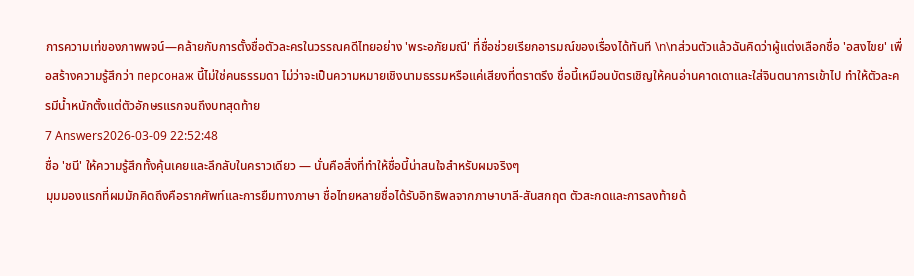การความเท่ของภาพพจน์—คล้ายกับการตั้งชื่อตัวละครในวรรณคดีไทยอย่าง 'พระอภัยมณี' ที่ชื่อช่วยเรียกอารมณ์ของเรื่องได้ทันที \n\nส่วนตัวแล้วฉันคิดว่าผู้แต่งเลือกชื่อ 'อสงไขย' เพื่อสร้างความรู้สึกว่า персонаж นี้ไม่ใช่คนธรรมดา ไม่ว่าจะเป็นความหมายเชิงนามธรรมหรือแค่เสียงที่ตราตรึง ชื่อนี้เหมือนบัตรเชิญให้คนอ่านคาดเดาและใส่จินตนาการเข้าไป ทำให้ตัวละครมีน้ำหนักตั้งแต่ตัวอักษรแรกจนถึงบทสุดท้าย
7 Answers2026-03-09 22:52:48
ชื่อ 'ชนี' ให้ความรู้สึกทั้งคุ้นเคยและลึกลับในคราวเดียว — นั่นคือสิ่งที่ทำให้ชื่อนี้น่าสนใจสำหรับผมจริงๆ
มุมมองแรกที่ผมมักคิดถึงคือรากศัพท์และการยืมทางภาษา ชื่อไทยหลายชื่อได้รับอิทธิพลจากภาษาบาลี-สันสกฤต ตัวสะกดและการลงท้ายด้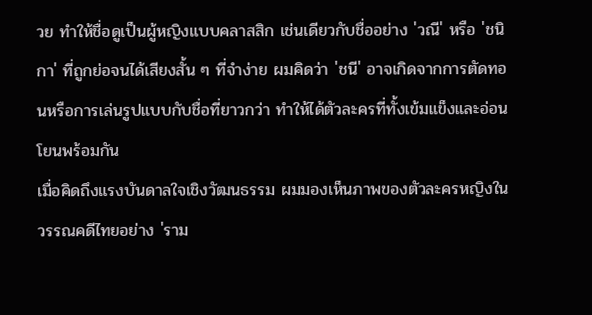วย ทำให้ชื่อดูเป็นผู้หญิงแบบคลาสสิก เช่นเดียวกับชื่ออย่าง 'วณี' หรือ 'ชนิกา' ที่ถูกย่อจนได้เสียงสั้น ๆ ที่จำง่าย ผมคิดว่า 'ชนี' อาจเกิดจากการตัดทอนหรือการเล่นรูปแบบกับชื่อที่ยาวกว่า ทำให้ได้ตัวละครที่ทั้งเข้มแข็งและอ่อนโยนพร้อมกัน
เมื่อคิดถึงแรงบันดาลใจเชิงวัฒนธรรม ผมมองเห็นภาพของตัวละครหญิงในวรรณคดีไทยอย่าง 'ราม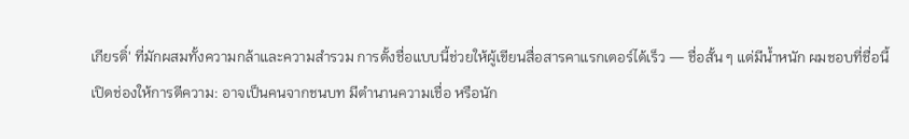เกียรติ์' ที่มักผสมทั้งความกล้าและความสำรวม การตั้งชื่อแบบนี้ช่วยให้ผู้เขียนสื่อสารคาแรกเตอร์ได้เร็ว — ชื่อสั้น ๆ แต่มีน้ำหนัก ผมชอบที่ชื่อนี้เปิดช่องให้การตีความ: อาจเป็นคนจากชนบท มีตำนานความเชื่อ หรือนัก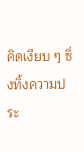คิดเงียบ ๆ ซึ่งทิ้งความประ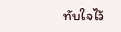ทับใจไว้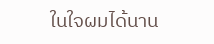ในใจผมได้นาน